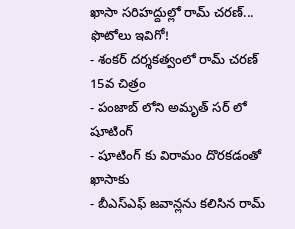ఖాసా సరిహద్దుల్లో రామ్ చరణ్... ఫొటోలు ఇవిగో!
- శంకర్ దర్శకత్వంలో రామ్ చరణ్ 15వ చిత్రం
- పంజాబ్ లోని అమృత్ సర్ లో షూటింగ్
- షూటింగ్ కు విరామం దొరకడంతో ఖాసాకు
- బీఎస్ఎఫ్ జవాన్లను కలిసిన రామ్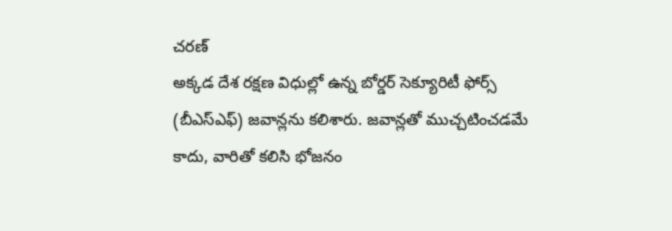చరణ్
అక్కడ దేశ రక్షణ విధుల్లో ఉన్న బోర్డర్ సెక్యూరిటీ ఫోర్స్ (బీఎస్ఎఫ్) జవాన్లను కలిశారు. జవాన్లతో ముచ్చటించడమే కాదు, వారితో కలిసి భోజనం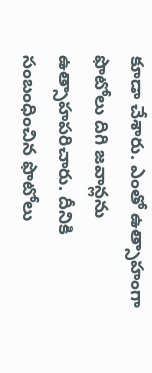కూడా చేశారు. ఎంతో ఉత్సాహంగా ఫొటోలు దిగి జవాన్లను ఉత్సాహపరిచారు. దీనికి సంబంధించిన ఫొటోలు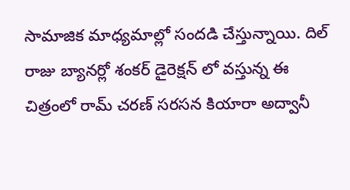సామాజిక మాధ్యమాల్లో సందడి చేస్తున్నాయి. దిల్ రాజు బ్యానర్లో శంకర్ డైరెక్షన్ లో వస్తున్న ఈ చిత్రంలో రామ్ చరణ్ సరసన కియారా అద్వానీ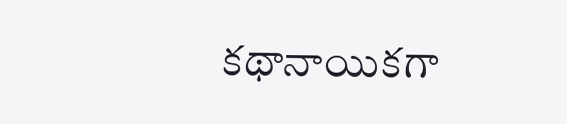కథానాయికగా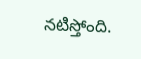నటిస్తోంది.